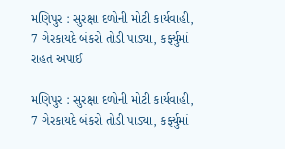મણિપુર : સુરક્ષા દળોની મોટી કાર્યવાહી, 7 ગેરકાયદે બંકરો તોડી પાડ્યા, કર્ફ્યુમાં રાહત અપાઈ

મણિપુર : સુરક્ષા દળોની મોટી કાર્યવાહી, 7 ગેરકાયદે બંકરો તોડી પાડ્યા, કર્ફ્યુમાં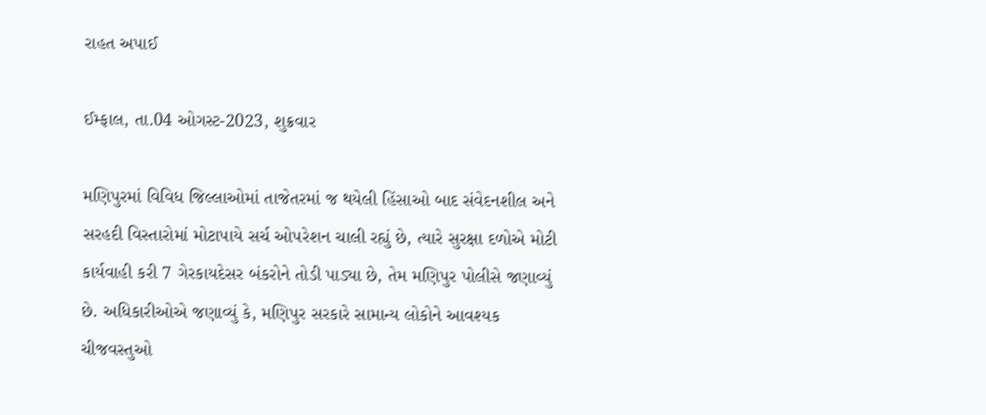રાહત અપાઈ

ઈમ્ફાલ, તા.04 ઓગસ્ટ-2023, શુક્રવાર

મણિપુરમાં વિવિધ જિલ્લાઓમાં તાજેતરમાં જ થયેલી હિંસાઓ બાદ સંવેદનશીલ અને સરહદી વિસ્તારોમાં મોટાપાયે સર્ચ ઓપરેશન ચાલી રહ્યું છે, ત્યારે સુરક્ષા દળોએ મોટી કાર્યવાહી કરી 7 ગેરકાયદેસર બંકરોને તોડી પાડ્યા છે, તેમ મણિપુર પોલીસે જણાવ્યું છે. અધિકારીઓએ જણાવ્યું કે, મણિપુર સરકારે સામાન્ય લોકોને આવશ્યક ચીજવસ્તુઓ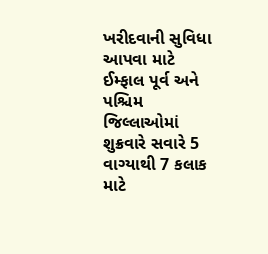ખરીદવાની સુવિધા આપવા માટે ઈમ્ફાલ પૂર્વ અને પશ્ચિમ જિલ્લાઓમાં શુક્રવારે સવારે 5 વાગ્યાથી 7 કલાક માટે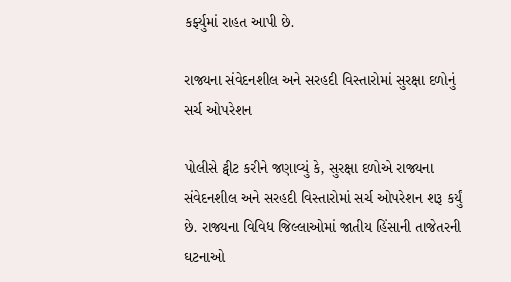કર્ફ્યુમાં રાહત આપી છે.

રાજ્યના સંવેદનશીલ અને સરહદી વિસ્તારોમાં સુરક્ષા દળોનું સર્ચ ઓપરેશન

પોલીસે ટ્વીટ કરીને જણાવ્યું કે, સુરક્ષા દળોએ રાજ્યના સંવેદનશીલ અને સરહદી વિસ્તારોમાં સર્ચ ઓપરેશન શરૂ કર્યું છે. રાજ્યના વિવિધ જિલ્લાઓમાં જાતીય હિંસાની તાજેતરની ઘટનાઓ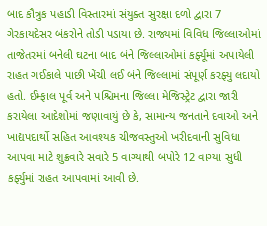બાદ કૌત્રુક પહાડી વિસ્તારમાં સંયુક્ત સુરક્ષા દળો દ્વારા 7 ગેરકાયદેસર બંકરોને તોડી પડાયા છે. રાજ્યમાં વિવિધ જિલ્લાઓમાં તાજેતરમાં બનેલી ઘટના બાદ બંને જિલ્લાઓમાં કર્ફ્યૂમાં અપાયેલી રાહત ગઈકાલે પાછી ખેંચી લઈ બંને જિલ્લામાં સંપૂર્ણ કરફ્યુ લદાયો હતો. ઈમ્ફાલ પૂર્વ અને પશ્ચિમના જિલ્લા મેજિસ્ટ્રેટ દ્વારા જારી કરાયેલા આદેશોમાં જણાવાયું છે કે, સામાન્ય જનતાને દવાઓ અને ખાદ્યપદાર્થો સહિત આવશ્યક ચીજવસ્તુઓ ખરીદવાની સુવિધા આપવા માટે શુક્રવારે સવારે 5 વાગ્યાથી બપોરે 12 વાગ્યા સુધી કર્ફ્યુમાં રાહત આપવામાં આવી છે.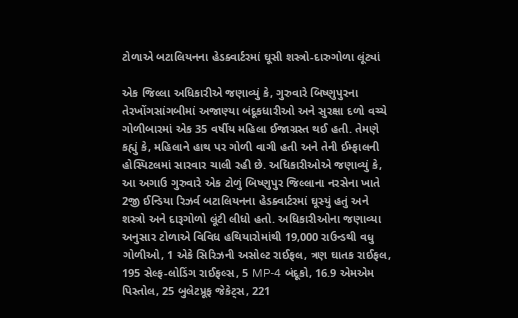ટોળાએ બટાલિયનના હેડક્વાર્ટરમાં ઘૂસી શસ્ત્રો-દારુગોળા લૂંટ્યાં

એક જિલ્લા અધિકારીએ જણાવ્યું કે, ગુરુવારે બિષ્ણુપુરના તેરખોંગસાંગબીમાં અજાણ્યા બંદૂકધારીઓ અને સુરક્ષા દળો વચ્ચે ગોળીબારમાં એક 35 વર્ષીય મહિલા ઈજાગ્રસ્ત થઈ હતી. તેમણે કહ્યું કે, મહિલાને હાથ પર ગોળી વાગી હતી અને તેની ઈમ્ફાલની હોસ્પિટલમાં સારવાર ચાલી રહી છે. અધિકારીઓએ જણાવ્યું કે, આ અગાઉ ગુરુવારે એક ટોળું બિષ્ણુપુર જિલ્લાના નરસેના ખાતે 2જી ઈન્ડિયા રિઝર્વ બટાલિયનના હેડક્વાર્ટરમાં ઘૂસ્યું હતું અને શસ્ત્રો અને દારૂગોળો લૂંટી લીધો હતો. અધિકારીઓના જણાવ્યા અનુસાર ટોળાએ વિવિધ હથિયારોમાંથી 19,000 રાઉન્ડથી વધુ ગોળીઓ, 1 એકે સિરિઝની અસોલ્ટ રાઈફલ, ત્રણ ઘાતક રાઈફલ, 195 સેલ્ફ-લોડિંગ રાઈફલ્સ, 5 MP-4 બંદૂકો, 16.9 એમએમ પિસ્તોલ, 25 બુલેટપ્રૂફ જેકેટ્સ, 221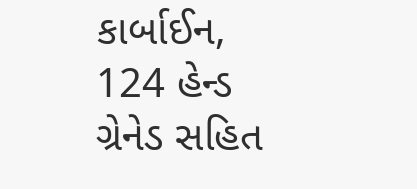કાર્બાઈન, 124 હેન્ડ ગ્રેનેડ સહિત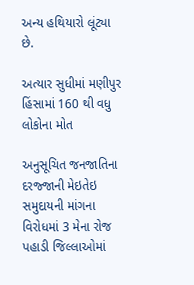અન્ય હથિયારો લૂંટ્યા છે.

અત્યાર સુધીમાં મણીપુર હિંસામાં 160 થી વધુ લોકોના મોત

અનુસૂચિત જનજાતિના દરજ્જાની મેઇતેઇ સમુદાયની માંગના વિરોધમાં 3 મેના રોજ પહાડી જિલ્લાઓમાં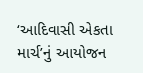‘આદિવાસી એકતા માર્ચ’નું આયોજન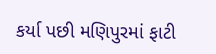કર્યા પછી મણિપુરમાં ફાટી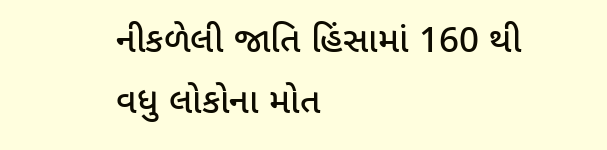નીકળેલી જાતિ હિંસામાં 160 થી વધુ લોકોના મોત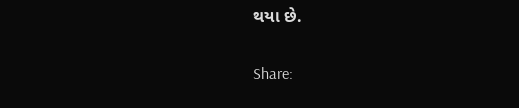થયા છે.

Share: